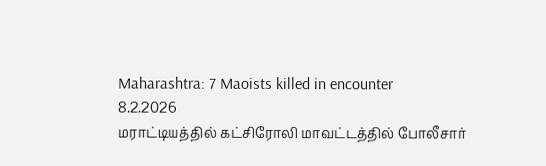Maharashtra: 7 Maoists killed in encounter
8.2.2026
மராட்டியத்தில் கட்சிரோலி மாவட்டத்தில் போலீசார்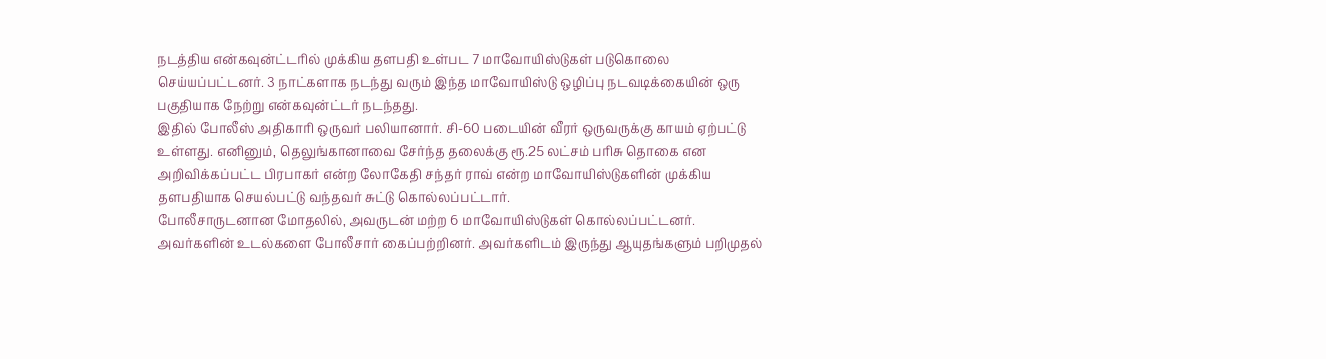நடத்திய என்கவுன்ட்டரில் முக்கிய தளபதி உள்பட 7 மாவோயிஸ்டுகள் படுகொலை செய்யப்பட்டனர். 3 நாட்களாக நடந்து வரும் இந்த மாவோயிஸ்டு ஒழிப்பு நடவடிக்கையின் ஒரு பகுதியாக நேற்று என்கவுன்ட்டர் நடந்தது.
இதில் போலீஸ் அதிகாரி ஒருவர் பலியானார். சி-60 படையின் வீரர் ஒருவருக்கு காயம் ஏற்பட்டு உள்ளது. எனினும், தெலுங்கானாவை சேர்ந்த தலைக்கு ரூ.25 லட்சம் பரிசு தொகை என அறிவிக்கப்பட்ட பிரபாகர் என்ற லோகேதி சந்தர் ராவ் என்ற மாவோயிஸ்டுகளின் முக்கிய தளபதியாக செயல்பட்டு வந்தவர் சுட்டு கொல்லப்பட்டார்.
போலீசாருடனான மோதலில், அவருடன் மற்ற 6 மாவோயிஸ்டுகள் கொல்லப்பட்டனர். அவர்களின் உடல்களை போலீசார் கைப்பற்றினர். அவர்களிடம் இருந்து ஆயுதங்களும் பறிமுதல்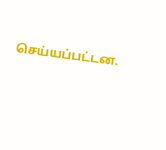செய்யப்பட்டன.